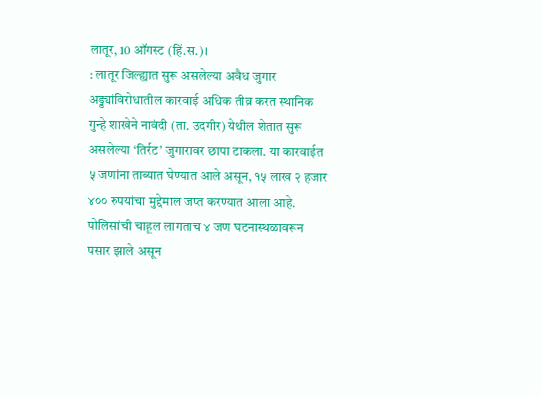लातूर, 10 ऑगस्ट (हिं.स.)।
: लातूर जिल्ह्यात सुरू असलेल्या अवैध जुगार अड्ड्यांविरोधातील कारवाई अधिक तीव्र करत स्थानिक गुन्हे शाखेने नावंदी (ता. उदगीर) येथील शेतात सुरू असलेल्या ‘तिर्रट’ जुगारावर छापा टाकला. या कारवाईत ५ जणांना ताब्यात घेण्यात आले असून, १५ लाख २ हजार ४०० रुपयांचा मुद्देमाल जप्त करण्यात आला आहे. पोलिसांची चाहूल लागताच ४ जण घटनास्थळावरून पसार झाले असून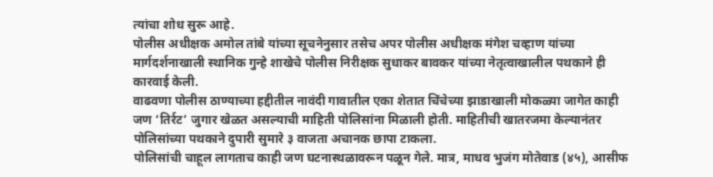त्यांचा शोध सुरू आहे.
पोलीस अधीक्षक अमोल तांबे यांच्या सूचनेनुसार तसेच अपर पोलीस अधीक्षक मंगेश चव्हाण यांच्या मार्गदर्शनाखाली स्थानिक गुन्हे शाखेचे पोलीस निरीक्षक सुधाकर बावकर यांच्या नेतृत्वाखालील पथकाने ही कारवाई केली.
वाढवणा पोलीस ठाण्याच्या हद्दीतील नावंदी गावातील एका शेतात चिंचेच्या झाडाखाली मोकळ्या जागेत काही जण ‘तिर्रट’ जुगार खेळत असल्याची माहिती पोलिसांना मिळाली होती. माहितीची खातरजमा केल्यानंतर पोलिसांच्या पथकाने दुपारी सुमारे ३ वाजता अचानक छापा टाकला.
पोलिसांची चाहूल लागताच काही जण घटनास्थळावरून पळून गेले. मात्र, माधव भुजंग मोतेवाड (४५), आसीफ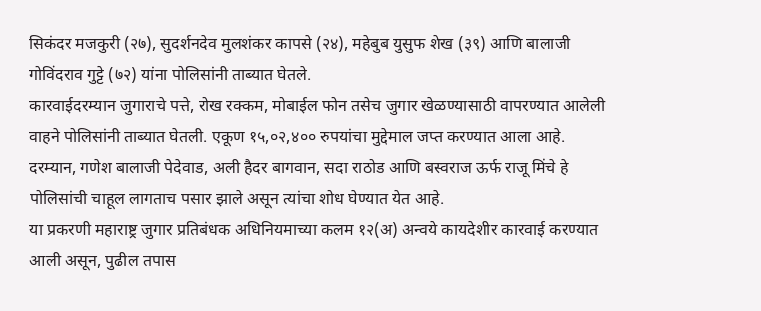सिकंदर मजकुरी (२७), सुदर्शनदेव मुलशंकर कापसे (२४), महेबुब युसुफ शेख (३९) आणि बालाजी गोविंदराव गुट्टे (७२) यांना पोलिसांनी ताब्यात घेतले.
कारवाईदरम्यान जुगाराचे पत्ते, रोख रक्कम, मोबाईल फोन तसेच जुगार खेळण्यासाठी वापरण्यात आलेली वाहने पोलिसांनी ताब्यात घेतली. एकूण १५,०२,४०० रुपयांचा मुद्देमाल जप्त करण्यात आला आहे.
दरम्यान, गणेश बालाजी पेदेवाड, अली हैदर बागवान, सदा राठोड आणि बस्वराज ऊर्फ राजू मिंचे हे पोलिसांची चाहूल लागताच पसार झाले असून त्यांचा शोध घेण्यात येत आहे.
या प्रकरणी महाराष्ट्र जुगार प्रतिबंधक अधिनियमाच्या कलम १२(अ) अन्वये कायदेशीर कारवाई करण्यात आली असून, पुढील तपास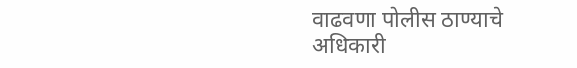वाढवणा पोलीस ठाण्याचे अधिकारी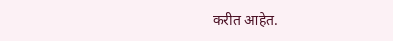करीत आहेत.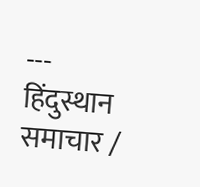---
हिंदुस्थान समाचार /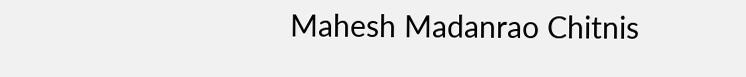Mahesh Madanrao Chitnis